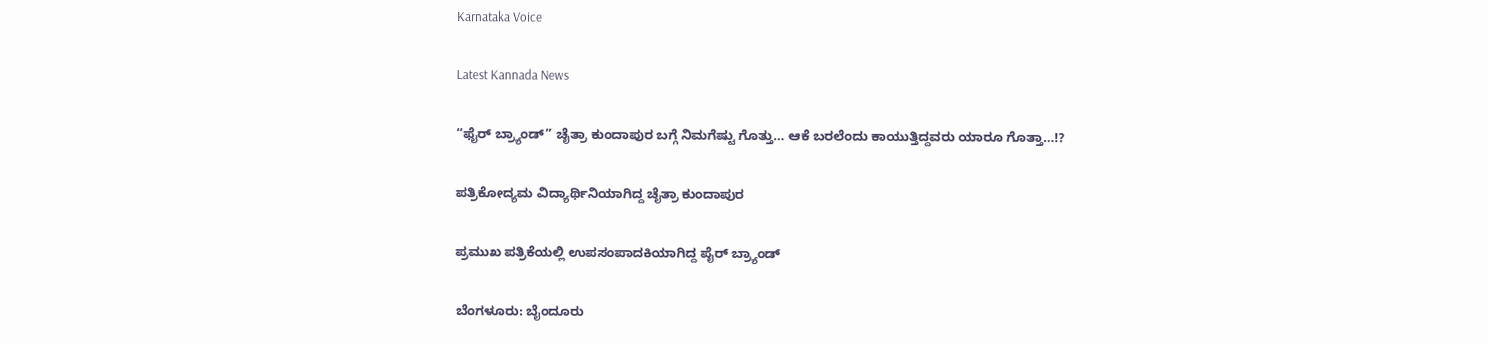Karnataka Voice

Latest Kannada News

“ಫೈರ್ ಬ್ರ್ಯಾಂಡ್” ಚೈತ್ರಾ ಕುಂದಾಪುರ ಬಗ್ಗೆ ನಿಮಗೆಷ್ಟು ಗೊತ್ತು… ಆಕೆ ಬರಲೆಂದು ಕಾಯುತ್ತಿದ್ದವರು ಯಾರೂ ಗೊತ್ತಾ…!?

ಪತ್ರಿಕೋದ್ಯಮ ವಿದ್ಯಾರ್ಥಿನಿಯಾಗಿದ್ದ ಚೈತ್ರಾ ಕುಂದಾಪುರ

ಪ್ರಮುಖ ಪತ್ರಿಕೆಯಲ್ಲಿ ಉಪಸಂಪಾದಕಿಯಾಗಿದ್ದ ಪೈರ್ ಬ್ರ್ಯಾಂಡ್

ಬೆಂಗಳೂರು: ಬೈಂದೂರು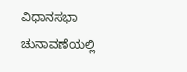ವಿಧಾನಸಭಾ ಚುನಾವಣೆಯಲ್ಲಿ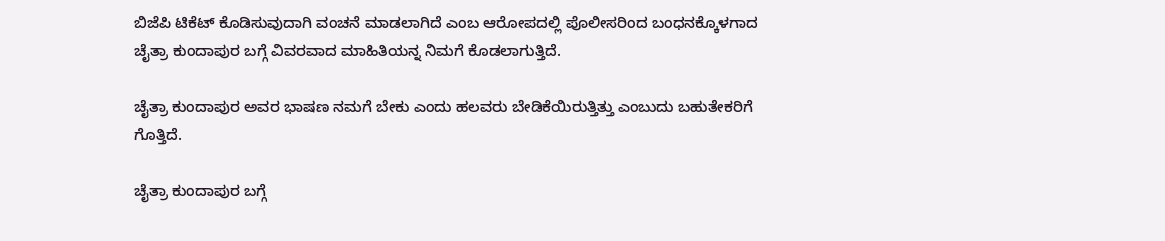ಬಿಜೆಪಿ ಟಿಕೆಟ್ ಕೊಡಿಸುವುದಾಗಿ ವಂಚನೆ ಮಾಡಲಾಗಿದೆ ಎಂಬ ಆರೋಪದಲ್ಲಿ ಪೊಲೀಸರಿಂದ ಬಂಧನಕ್ಕೊಳಗಾದ ಚೈತ್ರಾ ಕುಂದಾಪುರ ಬಗ್ಗೆ ವಿವರವಾದ ಮಾಹಿತಿಯನ್ನ ನಿಮಗೆ ಕೊಡಲಾಗುತ್ತಿದೆ.

ಚೈತ್ರಾ ಕುಂದಾಪುರ ಅವರ ಭಾಷಣ ನಮಗೆ ಬೇಕು ಎಂದು ಹಲವರು ಬೇಡಿಕೆಯಿರುತ್ತಿತ್ತು ಎಂಬುದು ಬಹುತೇಕರಿಗೆ ಗೊತ್ತಿದೆ.

ಚೈತ್ರಾ ಕುಂದಾಪುರ ಬಗ್ಗೆ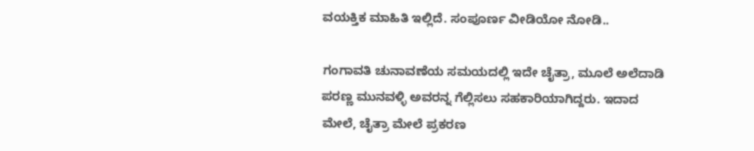ವಯಕ್ತಿಕ ಮಾಹಿತಿ ಇಲ್ಲಿದೆ. ಸಂಪೂರ್ಣ ವೀಡಿಯೋ ನೋಡಿ..

ಗಂಗಾವತಿ ಚುನಾವಣೆಯ ಸಮಯದಲ್ಲಿ ಇದೇ ಚೈತ್ರಾ, ಮೂಲೆ ಅಲೆದಾಡಿ ಪರಣ್ಣ ಮುನವಳ್ಳಿ ಅವರನ್ನ ಗೆಲ್ಲಿಸಲು ಸಹಕಾರಿಯಾಗಿದ್ದರು. ಇದಾದ ಮೇಲೆ, ಚೈತ್ರಾ ಮೇಲೆ ಪ್ರಕರಣ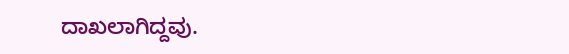ದಾಖಲಾಗಿದ್ದವು.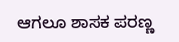ಆಗಲೂ ಶಾಸಕ ಪರಣ್ಣ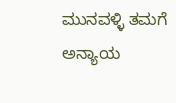ಮುನವಳ್ಳಿ ತಮಗೆ ಅನ್ಯಾಯ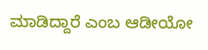ಮಾಡಿದ್ದಾರೆ ಎಂಬ ಆಡೀಯೋ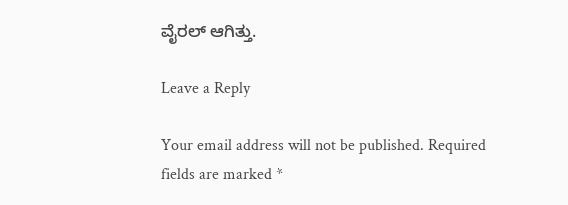ವೈರಲ್ ಆಗಿತ್ತು.

Leave a Reply

Your email address will not be published. Required fields are marked *